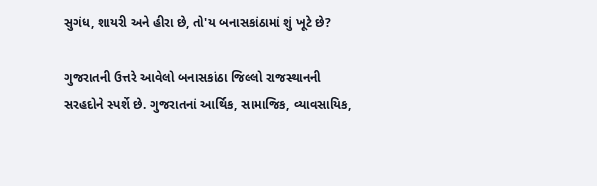સુગંધ, શાયરી અને હીરા છે, તો'ય બનાસકાંઠામાં શું ખૂટે છે?

ગુજરાતની ઉત્તરે આવેલો બનાસકાંઠા જિલ્લો રાજસ્થાનની સરહદોને સ્પર્શે છે. ગુજરાતનાં આર્થિક, સામાજિક, વ્યાવસાયિક,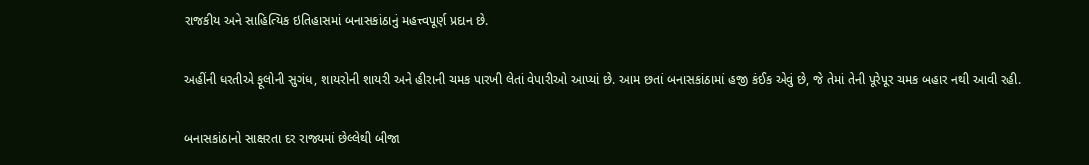રાજકીય અને સાહિત્યિક ઇતિહાસમાં બનાસકાંઠાનું મહત્ત્વપૂર્ણ પ્રદાન છે.

અહીંની ધરતીએ ફૂલોની સુગંધ, શાયરોની શાયરી અને હીરાની ચમક પારખી લેતાં વેપારીઓ આપ્યાં છે. આમ છતાં બનાસકાંઠામાં હજી કંઈક એવું છે, જે તેમાં તેની પૂરેપૂર ચમક બહાર નથી આવી રહી.

બનાસકાંઠાનો સાક્ષરતા દર રાજ્યમાં છેલ્લેથી બીજા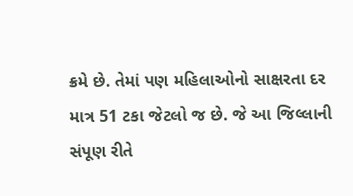ક્રમે છે. તેમાં પણ મહિલાઓનો સાક્ષરતા દર માત્ર 51 ટકા જેટલો જ છે. જે આ જિલ્લાની સંપૂણ રીતે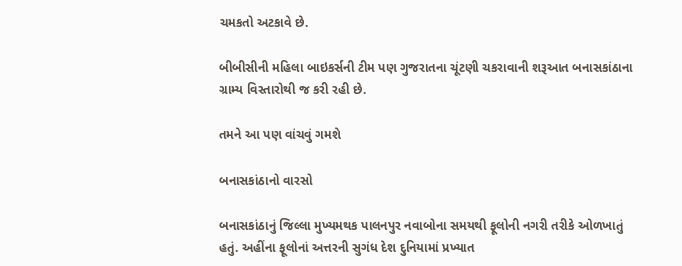ચમકતો અટકાવે છે.

બીબીસીની મહિલા બાઇકર્સની ટીમ પણ ગુજરાતના ચૂંટણી ચકરાવાની શરૂઆત બનાસકાંઠાના ગ્રામ્ય વિસ્તારોથી જ કરી રહી છે.

તમને આ પણ વાંચવું ગમશે

બનાસકાંઠાનો વારસો

બનાસકાંઠાનું જિલ્લા મુખ્યમથક પાલનપુર નવાબોના સમયથી ફૂલોની નગરી તરીકે ઓળખાતું હતું. અહીંના ફૂલોનાં અત્તરની સુગંધ દેશ દુનિયામાં પ્રખ્યાત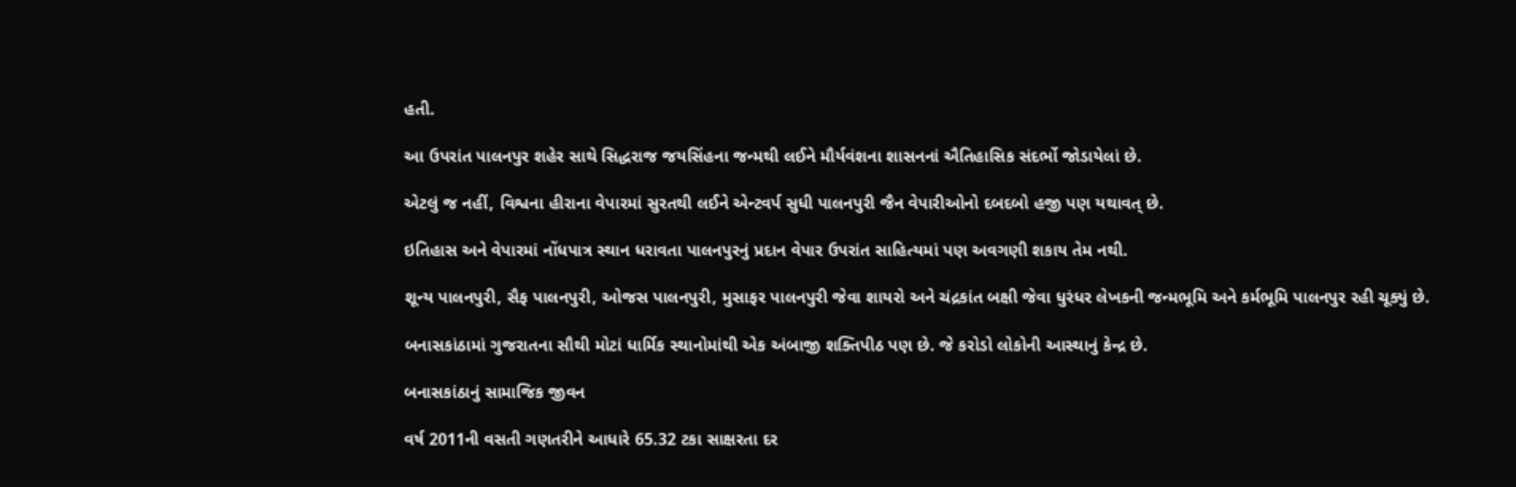હતી.

આ ઉપરાંત પાલનપુર શહેર સાથે સિદ્ધરાજ જયસિંહના જન્મથી લઈને મૌર્યવંશના શાસનનાં ઐતિહાસિક સંદર્ભો જોડાયેલાં છે.

એટલું જ નહીં, વિશ્વના હીરાના વેપારમાં સુરતથી લઈને એન્ટવર્પ સુધી પાલનપુરી જૈન વેપારીઓનો દબદબો હજી પણ યથાવત્ છે.

ઇતિહાસ અને વેપારમાં નોંધપાત્ર સ્થાન ધરાવતા પાલનપુરનું પ્રદાન વેપાર ઉપરાંત સાહિત્યમાં પણ અવગણી શકાય તેમ નથી.

શૂન્ય પાલનપુરી, સૈફ પાલનપુરી, ઓજસ પાલનપુરી, મુસાફર પાલનપુરી જેવા શાયરો અને ચંદ્રકાંત બક્ષી જેવા ધુરંધર લેખકની જન્મભૂમિ અને કર્મભૂમિ પાલનપુર રહી ચૂક્યું છે.

બનાસકાંઠામાં ગુજરાતના સૌથી મોટાં ધાર્મિક સ્થાનોમાંથી એક અંબાજી શક્તિપીઠ પણ છે. જે કરોડો લોકોની આસ્થાનું કેન્દ્ર છે.

બનાસકાંઠાનું સામાજિક જીવન

વર્ષ 2011ની વસતી ગણતરીને આધારે 65.32 ટકા સાક્ષરતા દર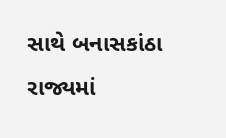સાથે બનાસકાંઠા રાજ્યમાં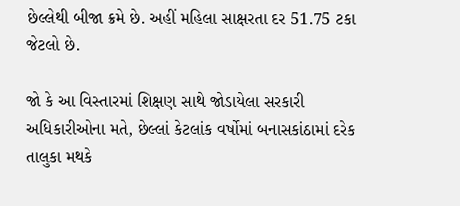છેલ્લેથી બીજા ક્રમે છે. અહીં મહિલા સાક્ષરતા દર 51.75 ટકા જેટલો છે.

જો કે આ વિસ્તારમાં શિક્ષણ સાથે જોડાયેલા સરકારી અધિકારીઓના મતે, છેલ્લાં કેટલાંક વર્ષોમાં બનાસકાંઠામાં દરેક તાલુકા મથકે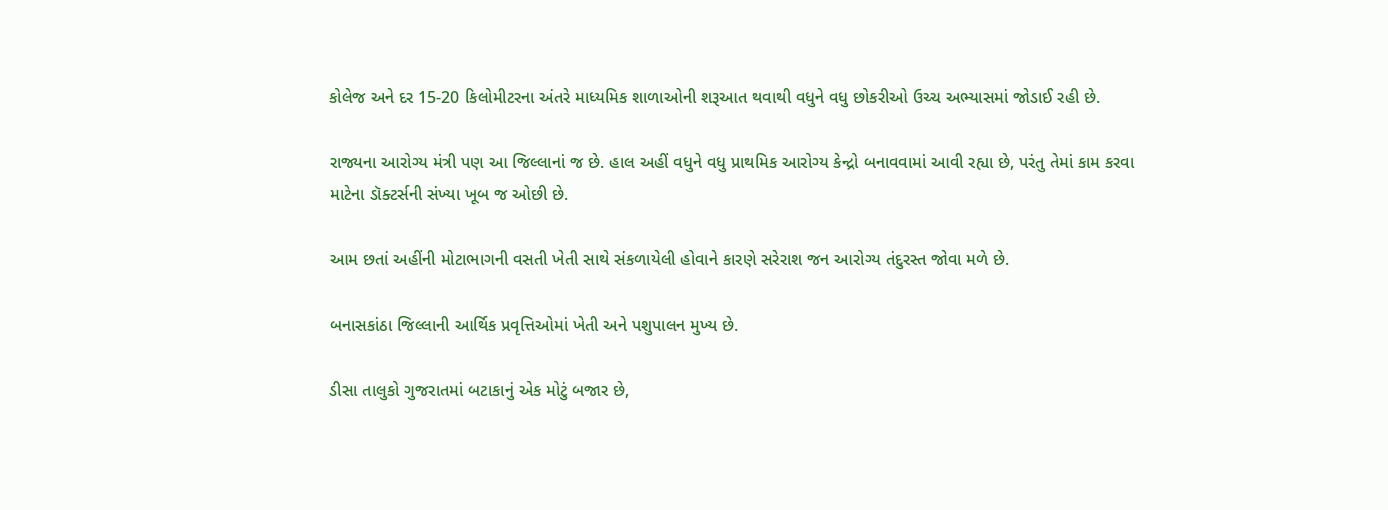કોલેજ અને દર 15-20 કિલોમીટરના અંતરે માધ્યમિક શાળાઓની શરૂઆત થવાથી વધુને વધુ છોકરીઓ ઉચ્ચ અભ્યાસમાં જોડાઈ રહી છે.

રાજ્યના આરોગ્ય મંત્રી પણ આ જિલ્લાનાં જ છે. હાલ અહીં વધુને વધુ પ્રાથમિક આરોગ્ય કેન્દ્રો બનાવવામાં આવી રહ્યા છે, પરંતુ તેમાં કામ કરવા માટેના ડૉક્ટર્સની સંખ્યા ખૂબ જ ઓછી છે.

આમ છતાં અહીંની મોટાભાગની વસતી ખેતી સાથે સંકળાયેલી હોવાને કારણે સરેરાશ જન આરોગ્ય તંદુરસ્ત જોવા મળે છે.

બનાસકાંઠા જિલ્લાની આર્થિક પ્રવૃત્તિઓમાં ખેતી અને પશુપાલન મુખ્ય છે.

ડીસા તાલુકો ગુજરાતમાં બટાકાનું એક મોટું બજાર છે,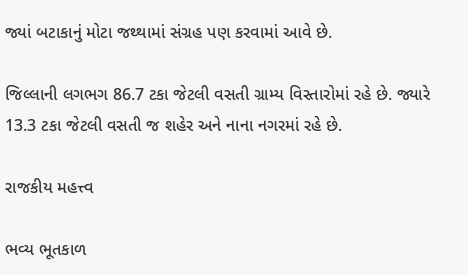જ્યાં બટાકાનું મોટા જથ્થામાં સંગ્રહ પણ કરવામાં આવે છે.

જિલ્લાની લગભગ 86.7 ટકા જેટલી વસતી ગ્રામ્ય વિસ્તારોમાં રહે છે. જ્યારે 13.3 ટકા જેટલી વસતી જ શહેર અને નાના નગરમાં રહે છે.

રાજકીય મહત્ત્વ

ભવ્ય ભૂતકાળ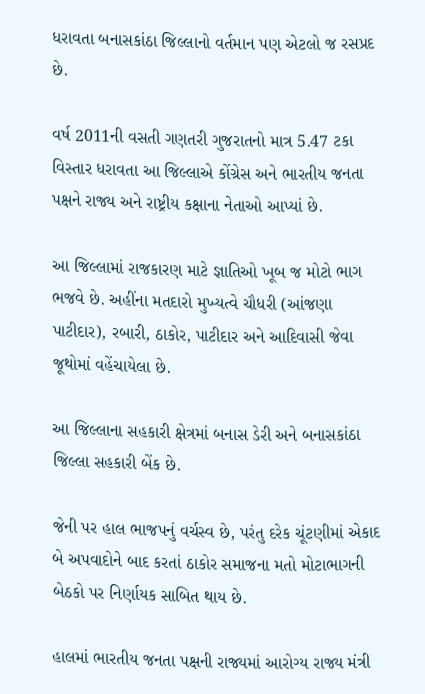ધરાવતા બનાસકાંઠા જિલ્લાનો વર્તમાન પણ એટલો જ રસપ્રદ છે.

વર્ષ 2011ની વસતી ગણતરી ગુજરાતનો માત્ર 5.47 ટકા વિસ્તાર ધરાવતા આ જિલ્લાએ કોંગ્રેસ અને ભારતીય જનતા પક્ષને રાજ્ય અને રાષ્ટ્રીય કક્ષાના નેતાઓ આપ્યાં છે.

આ જિલ્લામાં રાજકારણ માટે જ્ઞાતિઓ ખૂબ જ મોટો ભાગ ભજવે છે. અહીંના મતદારો મુખ્યત્વે ચૌધરી (આંજણા પાટીદાર), રબારી, ઠાકોર, પાટીદાર અને આદિવાસી જેવા જૂથોમાં વહેંચાયેલા છે.

આ જિલ્લાના સહકારી ક્ષેત્રમાં બનાસ ડેરી અને બનાસકાંઠા જિલ્લા સહકારી બેંક છે.

જેની પર હાલ ભાજપનું વર્ચસ્વ છે, પરંતુ દરેક ચૂંટણીમાં એકાદ બે અપવાદોને બાદ કરતાં ઠાકોર સમાજના મતો મોટાભાગની બેઠકો પર નિર્ણાયક સાબિત થાય છે.

હાલમાં ભારતીય જનતા પક્ષની રાજ્યમાં આરોગ્ય રાજ્ય મંત્રી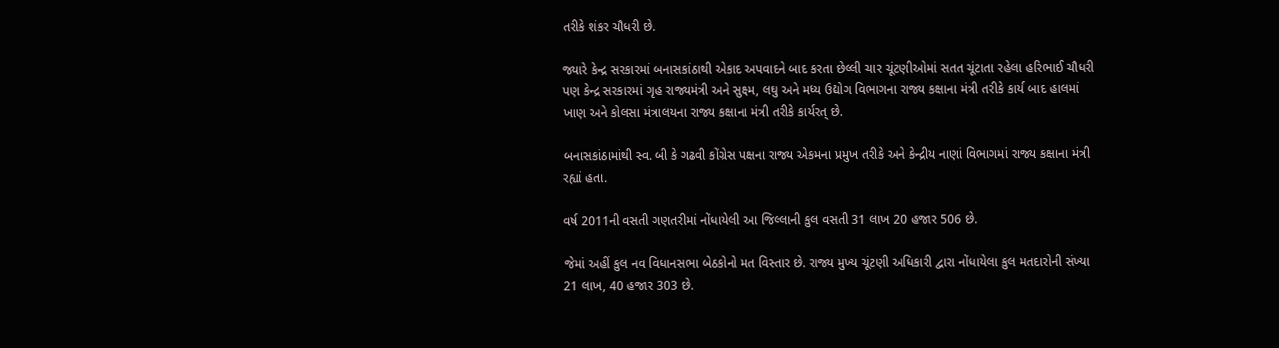તરીકે શંકર ચૌધરી છે.

જ્યારે કેન્દ્ર સરકારમાં બનાસકાંઠાથી એકાદ અપવાદને બાદ કરતા છેલ્લી ચાર ચૂંટણીઓમાં સતત ચૂંટાતા રહેલા હરિભાઈ ચૌધરી પણ કેન્દ્ર સરકારમાં ગૃહ રાજ્યમંત્રી અને સુક્ષ્મ, લઘુ અને મધ્ય ઉદ્યોગ વિભાગના રાજ્ય કક્ષાના મંત્રી તરીકે કાર્ય બાદ હાલમાં ખાણ અને કોલસા મંત્રાલયના રાજ્ય કક્ષાના મંત્રી તરીકે કાર્યરત્ છે.

બનાસકાંઠામાંથી સ્વ. બી કે ગઢવી કોંગ્રેસ પક્ષના રાજ્ય એકમના પ્રમુખ તરીકે અને કેન્દ્રીય નાણાં વિભાગમાં રાજ્ય કક્ષાના મંત્રી રહ્યાં હતા.

વર્ષ 2011ની વસતી ગણતરીમાં નોંધાયેલી આ જિલ્લાની કુલ વસતી 31 લાખ 20 હજાર 506 છે.

જેમાં અહીં કુલ નવ વિધાનસભા બેઠકોનો મત વિસ્તાર છે. રાજ્ય મુખ્ય ચૂંટણી અધિકારી દ્વારા નોંધાયેલા કુલ મતદારોની સંખ્યા 21 લાખ, 40 હજાર 303 છે.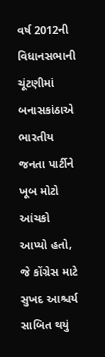વર્ષ 2012ની વિધાનસભાની ચૂંટણીમાં બનાસકાંઠાએ ભારતીય જનતા પાર્ટીને ખૂબ મોટો આંચકો આપ્યો હતો, જે કોંગ્રેસ માટે સુખદ આશ્ચર્ય સાબિત થયું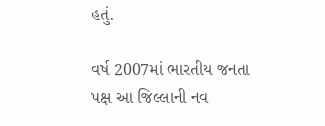હતું.

વર્ષ 2007માં ભારતીય જનતા પક્ષ આ જિલ્લાની નવ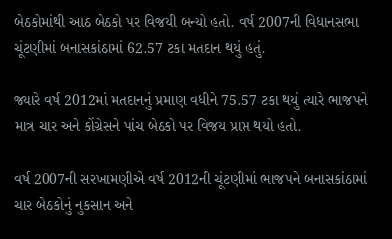બેઠકોમાંથી આઠ બેઠકો પર વિજયી બન્યો હતો. વર્ષ 2007ની વિધાનસભા ચૂંટણીમાં બનાસકાંઠામાં 62.57 ટકા મતદાન થયું હતું.

જ્યારે વર્ષ 2012માં મતદાનનું પ્રમાણ વધીને 75.57 ટકા થયું ત્યારે ભાજપને માત્ર ચાર અને કોંગ્રેસને પાંચ બેઠકો પર વિજય પ્રાપ્ત થયો હતો.

વર્ષ 2007ની સરખામણીએ વર્ષ 2012ની ચૂંટણીમાં ભાજપને બનાસકાંઠામાં ચાર બેઠકોનું નુકસાન અને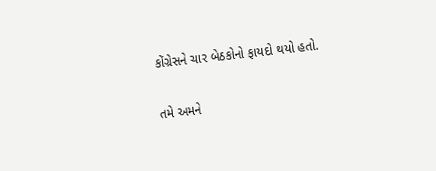કોંગ્રેસને ચાર બેઠકોનો ફાયદો થયો હતો.

તમે અમને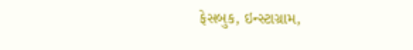ફેસબુક, ઇન્સ્ટાગ્રામ,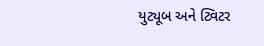યુટ્યૂબ અને ટ્વિટર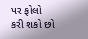પર ફોલો કરી શકો છો